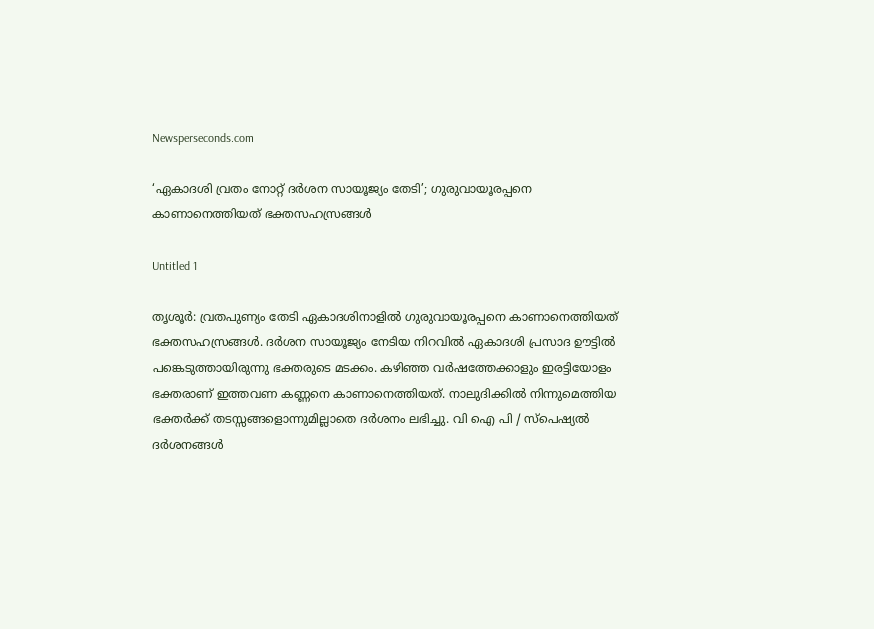Newsperseconds.com

‘ഏകാദശി വ്രതം നോറ്റ് ദര്‍ശന സായൂജ്യം തേടി’; ഗുരുവായൂരപ്പനെ കാണാനെത്തിയത് ഭക്തസഹസ്രങ്ങള്‍

Untitled 1

തൃശൂര്‍: വ്രതപുണ്യം തേടി ഏകാദശിനാളില്‍ ഗുരുവായൂരപ്പനെ കാണാനെത്തിയത് ഭക്തസഹസ്രങ്ങള്‍. ദര്‍ശന സായൂജ്യം നേടിയ നിറവില്‍ ഏകാദശി പ്രസാദ ഊട്ടില്‍ പങ്കെടുത്തായിരുന്നു ഭക്തരുടെ മടക്കം. കഴിഞ്ഞ വര്‍ഷത്തേക്കാളും ഇരട്ടിയോളം ഭക്തരാണ് ഇത്തവണ കണ്ണനെ കാണാനെത്തിയത്. നാലുദിക്കില്‍ നിന്നുമെത്തിയ ഭക്തര്‍ക്ക് തടസ്സങ്ങളൊന്നുമില്ലാതെ ദര്‍ശനം ലഭിച്ചു. വി ഐ പി / സ്പെഷ്യല്‍ ദര്‍ശനങ്ങള്‍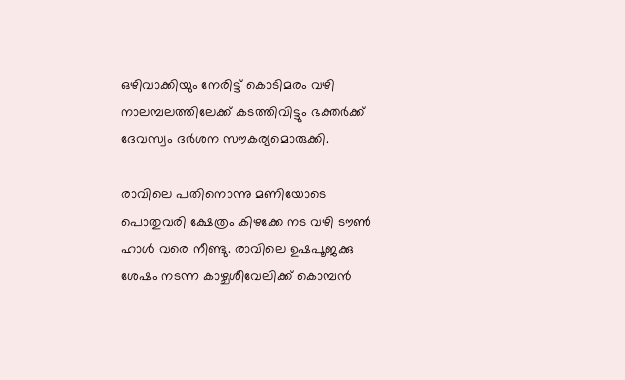ഒഴിവാക്കിയും നേരിട്ട് കൊടിമരം വഴി നാലമ്പലത്തിലേക്ക് കടത്തിവിട്ടും ഭക്തര്‍ക്ക് ദേവസ്വം ദര്‍ശന സൗകര്യമൊരുക്കി.

രാവിലെ പതിനൊന്നു മണിയോടെ പൊതുവരി ക്ഷേത്രം കിഴക്കേ നട വഴി ടൗണ്‍ ഹാള്‍ വരെ നീണ്ടു. രാവിലെ ഉഷപൂജക്കു ശേഷം നടന്ന കാഴ്ചശീവേലിക്ക് കൊമ്പന്‍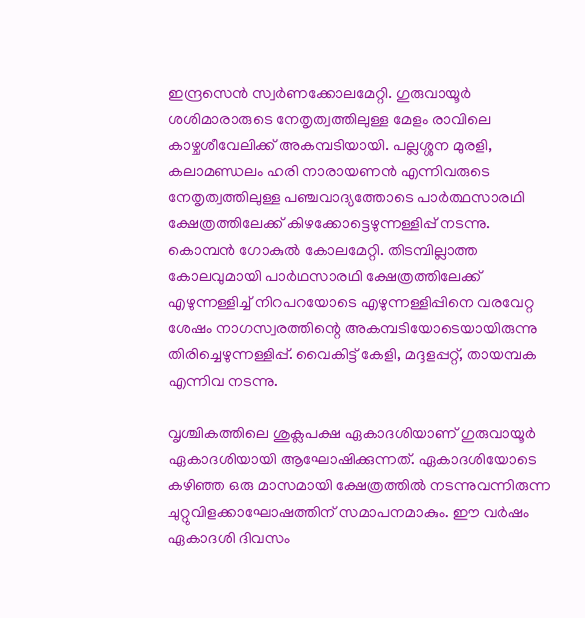ഇന്ദ്രസെന്‍ സ്വര്‍ണക്കോലമേറ്റി. ഗുരുവായൂര്‍ ശശിമാരാരുടെ നേതൃത്വത്തിലുള്ള മേളം രാവിലെ കാഴ്ചശീവേലിക്ക് അകമ്പടിയായി. പല്ലശ്ശന മുരളി, കലാമണ്ഡലം ഹരി നാരായണന്‍ എന്നിവരുടെ നേതൃത്വത്തിലുള്ള പഞ്ചവാദ്യത്തോടെ പാര്‍ത്ഥസാരഥി ക്ഷേത്രത്തിലേക്ക് കിഴക്കോട്ടെഴുന്നള്ളിപ്പ് നടന്നു. കൊമ്പന്‍ ഗോകുല്‍ കോലമേറ്റി. തിടമ്പില്ലാത്ത കോലവുമായി പാര്‍ഥസാരഥി ക്ഷേത്രത്തിലേക്ക് എഴുന്നള്ളിച്ച് നിറപറയോടെ എഴുന്നള്ളിപ്പിനെ വരവേറ്റ ശേഷം നാഗസ്വരത്തിന്റെ അകമ്പടിയോടെയായിരുന്നു തിരിച്ചെഴുന്നള്ളിപ്പ്. വൈകിട്ട് കേളി, മദ്ദളപ്പറ്റ്, തായമ്പക എന്നിവ നടന്നു.

വൃശ്ചികത്തിലെ ശുക്ലപക്ഷ ഏകാദശിയാണ് ഗുരുവായൂര്‍ ഏകാദശിയായി ആഘോഷിക്കുന്നത്. ഏകാദശിയോടെ കഴിഞ്ഞ ഒരു മാസമായി ക്ഷേത്രത്തില്‍ നടന്നുവന്നിരുന്ന ചുറ്റുവിളക്കാഘോഷത്തിന് സമാപനമാകും. ഈ വര്‍ഷം ഏകാദശി ദിവസം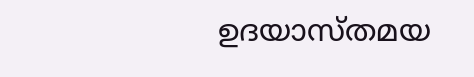ഉദയാസ്തമയ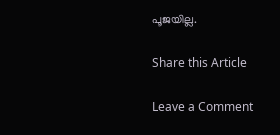പൂജയില്ല.

Share this Article

Leave a Comment